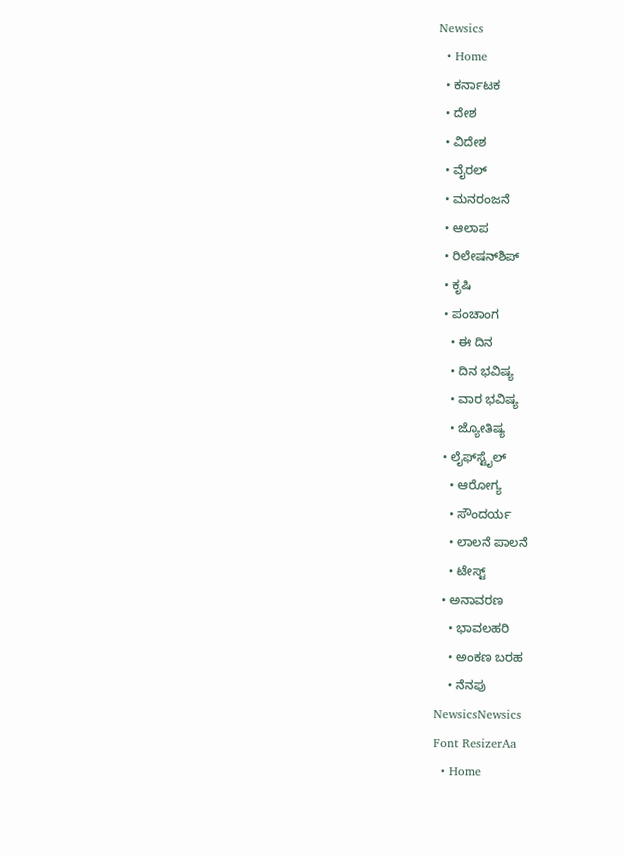Newsics
  • Home
  • ಕರ್ನಾಟಕ
  • ದೇಶ
  • ವಿದೇಶ
  • ವೈರಲ್
  • ಮನರಂಜನೆ
  • ಆಲಾಪ
  • ರಿಲೇಷನ್‌ಶಿಪ್
  • ಕೃಷಿ
  • ಪಂಚಾಂಗ
    • ಈ ದಿನ
    • ದಿನ ಭವಿಷ್ಯ
    • ವಾರ ಭವಿಷ್ಯ
    • ಜ್ಯೋತಿಷ್ಯ
  • ಲೈಫ್‌ಸ್ಟೈಲ್
    • ಆರೋಗ್ಯ
    • ಸೌಂದರ್ಯ
    • ಲಾಲನೆ ಪಾಲನೆ
    • ಟೇಸ್ಟ್
  • ಅನಾವರಣ
    • ಭಾವಲಹರಿ
    • ಅಂಕಣ ಬರಹ
    • ನೆನಪು
NewsicsNewsics
Font ResizerAa
  • Home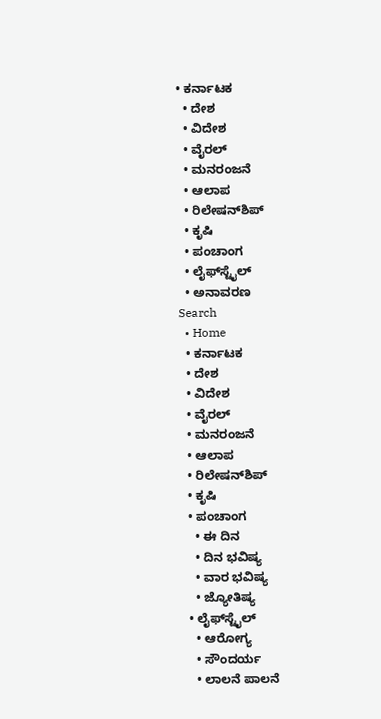• ಕರ್ನಾಟಕ
  • ದೇಶ
  • ವಿದೇಶ
  • ವೈರಲ್
  • ಮನರಂಜನೆ
  • ಆಲಾಪ
  • ರಿಲೇಷನ್‌ಶಿಪ್
  • ಕೃಷಿ
  • ಪಂಚಾಂಗ
  • ಲೈಫ್‌ಸ್ಟೈಲ್
  • ಅನಾವರಣ
Search
  • Home
  • ಕರ್ನಾಟಕ
  • ದೇಶ
  • ವಿದೇಶ
  • ವೈರಲ್
  • ಮನರಂಜನೆ
  • ಆಲಾಪ
  • ರಿಲೇಷನ್‌ಶಿಪ್
  • ಕೃಷಿ
  • ಪಂಚಾಂಗ
    • ಈ ದಿನ
    • ದಿನ ಭವಿಷ್ಯ
    • ವಾರ ಭವಿಷ್ಯ
    • ಜ್ಯೋತಿಷ್ಯ
  • ಲೈಫ್‌ಸ್ಟೈಲ್
    • ಆರೋಗ್ಯ
    • ಸೌಂದರ್ಯ
    • ಲಾಲನೆ ಪಾಲನೆ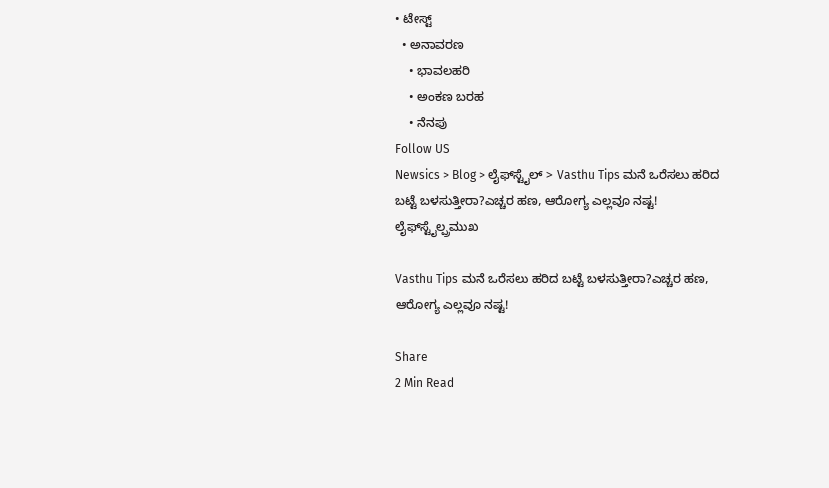• ಟೇಸ್ಟ್
  • ಅನಾವರಣ
    • ಭಾವಲಹರಿ
    • ಅಂಕಣ ಬರಹ
    • ನೆನಪು
Follow US
Newsics > Blog > ಲೈಫ್‌ಸ್ಟೈಲ್ > Vasthu Tips ಮನೆ ಒರೆಸಲು ಹರಿದ ಬಟ್ಟೆ ಬಳಸುತ್ತೀರಾ?ಎಚ್ಚರ ಹಣ, ಆರೋಗ್ಯ ಎಲ್ಲವೂ ನಷ್ಟ!
ಲೈಫ್‌ಸ್ಟೈಲ್ಪ್ರಮುಖ

Vasthu Tips ಮನೆ ಒರೆಸಲು ಹರಿದ ಬಟ್ಟೆ ಬಳಸುತ್ತೀರಾ?ಎಚ್ಚರ ಹಣ, ಆರೋಗ್ಯ ಎಲ್ಲವೂ ನಷ್ಟ!

Share
2 Min Read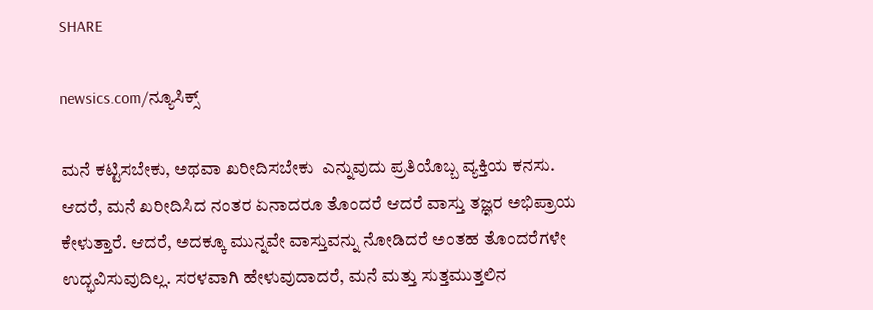SHARE

newsics.com/ನ್ಯೂಸಿಕ್ಸ್

ಮನೆ ಕಟ್ಟಿಸಬೇಕು, ಅಥವಾ ಖರೀದಿಸಬೇಕು  ಎನ್ನುವುದು ಪ್ರತಿಯೊಬ್ಬ ವ್ಯಕ್ತಿಯ ಕನಸು. ಆದರೆ, ಮನೆ ಖರೀದಿಸಿದ ನಂತರ ಏನಾದರೂ ತೊಂದರೆ ಆದರೆ ವಾಸ್ತು ತಜ್ಞರ ಅಭಿಪ್ರಾಯ ಕೇಳುತ್ತಾರೆ. ಆದರೆ, ಅದಕ್ಕೂ ಮುನ್ನವೇ ವಾಸ್ತುವನ್ನು ನೋಡಿದರೆ ಅಂತಹ ತೊಂದರೆಗಳೇ ಉದ್ಭವಿಸುವುದಿಲ್ಲ. ಸರಳವಾಗಿ ಹೇಳುವುದಾದರೆ, ಮನೆ ಮತ್ತು ಸುತ್ತಮುತ್ತಲಿನ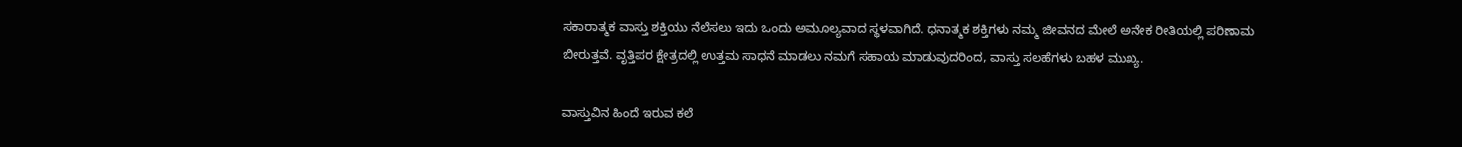ಸಕಾರಾತ್ಮಕ ವಾಸ್ತು ಶಕ್ತಿಯು ನೆಲೆಸಲು ಇದು ಒಂದು ಅಮೂಲ್ಯವಾದ ಸ್ಥಳವಾಗಿದೆ. ಧನಾತ್ಮಕ ಶಕ್ತಿಗಳು ನಮ್ಮ ಜೀವನದ ಮೇಲೆ ಅನೇಕ ರೀತಿಯಲ್ಲಿ ಪರಿಣಾಮ ಬೀರುತ್ತವೆ. ವೃತ್ತಿಪರ ಕ್ಷೇತ್ರದಲ್ಲಿ ಉತ್ತಮ ಸಾಧನೆ ಮಾಡಲು ನಮಗೆ ಸಹಾಯ ಮಾಡುವುದರಿಂದ, ವಾಸ್ತು ಸಲಹೆಗಳು ಬಹಳ ಮುಖ್ಯ.

ವಾಸ್ತುವಿನ ಹಿಂದೆ ಇರುವ ಕಲೆ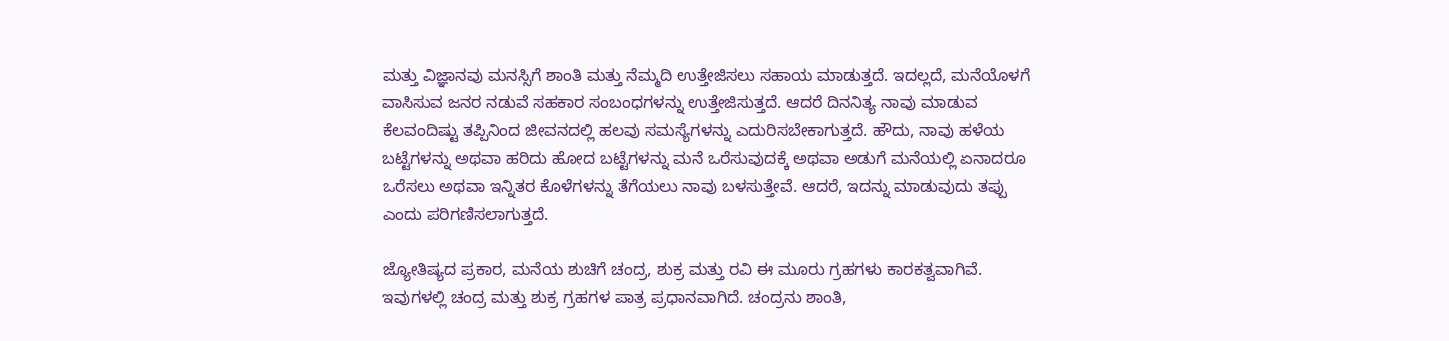ಮತ್ತು ವಿಜ್ಞಾನವು ಮನಸ್ಸಿಗೆ ಶಾಂತಿ ಮತ್ತು ನೆಮ್ಮದಿ ಉತ್ತೇಜಿಸಲು ಸಹಾಯ ಮಾಡುತ್ತದೆ. ಇದಲ್ಲದೆ, ಮನೆಯೊಳಗೆ ವಾಸಿಸುವ ಜನರ ನಡುವೆ ಸಹಕಾರ ಸಂಬಂಧಗಳನ್ನು ಉತ್ತೇಜಿಸುತ್ತದೆ. ಆದರೆ ದಿನನಿತ್ಯ ನಾವು ಮಾಡುವ ಕೆಲವಂದಿಷ್ಟು ತಪ್ಪಿನಿಂದ ಜೀವನದಲ್ಲಿ ಹಲವು ಸಮಸ್ಯೆಗಳನ್ನು ಎದುರಿಸಬೇಕಾಗುತ್ತದೆ. ಹೌದು, ನಾವು ಹಳೆಯ ಬಟ್ಟೆಗಳನ್ನು ಅಥವಾ ಹರಿದು ಹೋದ ಬಟ್ಟೆಗಳನ್ನು ಮನೆ ಒರೆಸುವುದಕ್ಕೆ ಅಥವಾ ಅಡುಗೆ ಮನೆಯಲ್ಲಿ ಏನಾದರೂ ಒರೆಸಲು ಅಥವಾ ಇನ್ನಿತರ ಕೊಳೆಗಳನ್ನು ತೆಗೆಯಲು ನಾವು ಬಳಸುತ್ತೇವೆ. ಆದರೆ, ಇದನ್ನು ಮಾಡುವುದು ತಪ್ಪು ಎಂದು ಪರಿಗಣಿಸಲಾಗುತ್ತದೆ.

ಜ್ಯೋತಿಷ್ಯದ ಪ್ರಕಾರ, ಮನೆಯ ಶುಚಿಗೆ ಚಂದ್ರ, ಶುಕ್ರ ಮತ್ತು ರವಿ ಈ ಮೂರು ಗ್ರಹಗಳು ಕಾರಕತ್ವವಾಗಿವೆ. ಇವುಗಳಲ್ಲಿ ಚಂದ್ರ ಮತ್ತು ಶುಕ್ರ ಗ್ರಹಗಳ ಪಾತ್ರ ಪ್ರಧಾನವಾಗಿದೆ. ಚಂದ್ರನು ಶಾಂತಿ,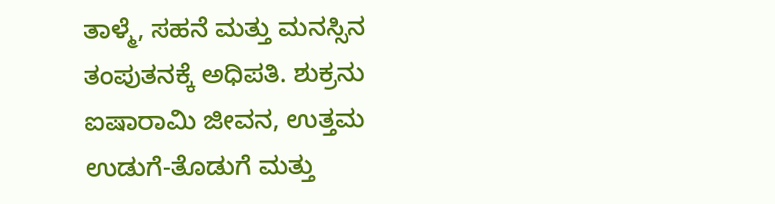ತಾಳ್ಮೆ, ಸಹನೆ ಮತ್ತು ಮನಸ್ಸಿನ ತಂಪುತನಕ್ಕೆ ಅಧಿಪತಿ. ಶುಕ್ರನು ಐಷಾರಾಮಿ ಜೀವನ, ಉತ್ತಮ ಉಡುಗೆ-ತೊಡುಗೆ ಮತ್ತು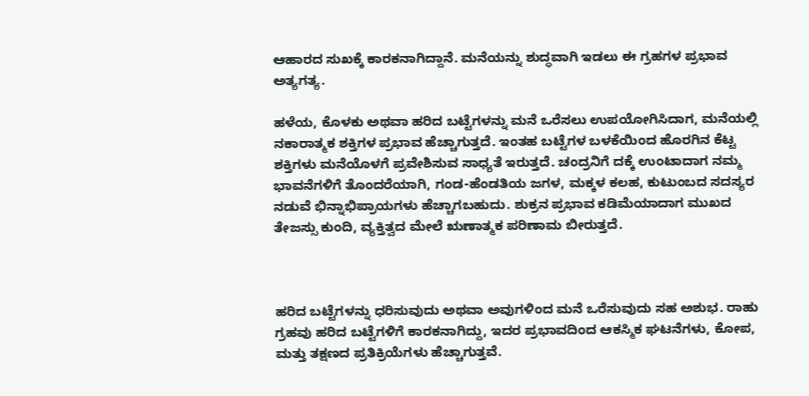ಆಹಾರದ ಸುಖಕ್ಕೆ ಕಾರಕನಾಗಿದ್ದಾನೆ. ಮನೆಯನ್ನು ಶುದ್ಧವಾಗಿ ಇಡಲು ಈ ಗ್ರಹಗಳ ಪ್ರಭಾವ ಅತ್ಯಗತ್ಯ.

ಹಳೆಯ, ಕೊಳಕು ಅಥವಾ ಹರಿದ ಬಟ್ಟೆಗಳನ್ನು ಮನೆ ಒರೆಸಲು ಉಪಯೋಗಿಸಿದಾಗ, ಮನೆಯಲ್ಲಿ ನಕಾರಾತ್ಮಕ ಶಕ್ತಿಗಳ ಪ್ರಭಾವ ಹೆಚ್ಚಾಗುತ್ತದೆ. ಇಂತಹ ಬಟ್ಟೆಗಳ ಬಳಕೆಯಿಂದ ಹೊರಗಿನ ಕೆಟ್ಟ ಶಕ್ತಿಗಳು ಮನೆಯೊಳಗೆ ಪ್ರವೇಶಿಸುವ ಸಾಧ್ಯತೆ ಇರುತ್ತದೆ. ಚಂದ್ರನಿಗೆ ದಕ್ಕೆ ಉಂಟಾದಾಗ ನಮ್ಮ ಭಾವನೆಗಳಿಗೆ ತೊಂದರೆಯಾಗಿ, ಗಂಡ-ಹೆಂಡತಿಯ ಜಗಳ, ಮಕ್ಕಳ ಕಲಹ, ಕುಟುಂಬದ ಸದಸ್ಯರ ನಡುವೆ ಭಿನ್ನಾಭಿಪ್ರಾಯಗಳು ಹೆಚ್ಚಾಗಬಹುದು. ಶುಕ್ರನ ಪ್ರಭಾವ ಕಡಿಮೆಯಾದಾಗ ಮುಖದ ತೇಜಸ್ಸು ಕುಂದಿ, ವ್ಯಕ್ತಿತ್ವದ ಮೇಲೆ ಋಣಾತ್ಮಕ ಪರಿಣಾಮ ಬೀರುತ್ತದೆ.



ಹರಿದ ಬಟ್ಟೆಗಳನ್ನು ಧರಿಸುವುದು ಅಥವಾ ಅವುಗಳಿಂದ ಮನೆ ಒರೆಸುವುದು ಸಹ ಅಶುಭ. ರಾಹು ಗ್ರಹವು ಹರಿದ ಬಟ್ಟೆಗಳಿಗೆ ಕಾರಕನಾಗಿದ್ದು, ಇದರ ಪ್ರಭಾವದಿಂದ ಆಕಸ್ಮಿಕ ಘಟನೆಗಳು, ಕೋಪ, ಮತ್ತು ತಕ್ಷಣದ ಪ್ರತಿಕ್ರಿಯೆಗಳು ಹೆಚ್ಚಾಗುತ್ತವೆ.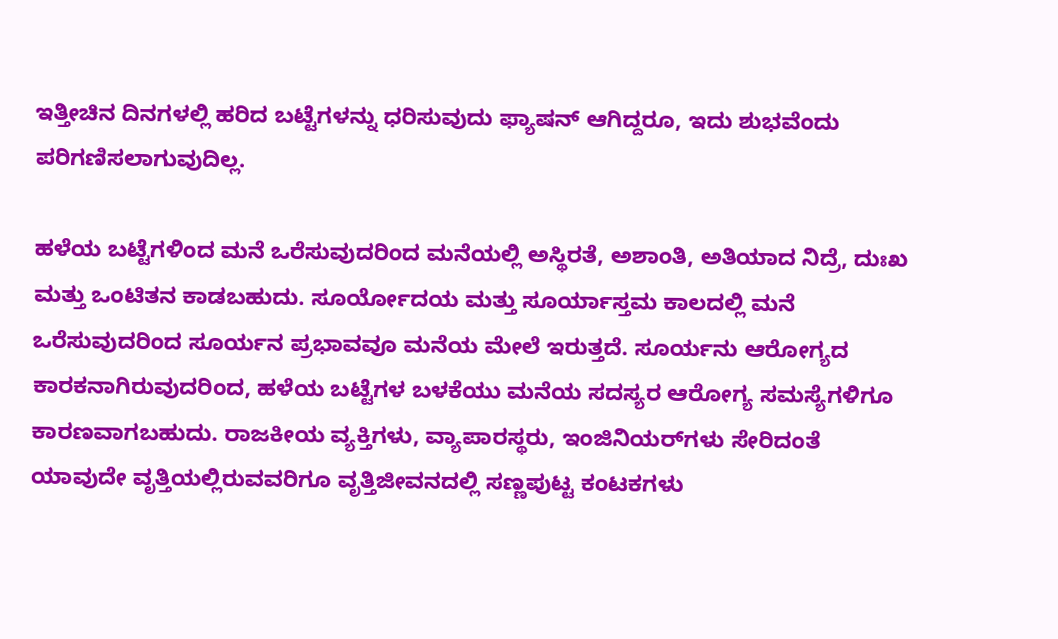ಇತ್ತೀಚಿನ ದಿನಗಳಲ್ಲಿ ಹರಿದ ಬಟ್ಟೆಗಳನ್ನು ಧರಿಸುವುದು ಫ್ಯಾಷನ್ ಆಗಿದ್ದರೂ, ಇದು ಶುಭವೆಂದು ಪರಿಗಣಿಸಲಾಗುವುದಿಲ್ಲ.

ಹಳೆಯ ಬಟ್ಟೆಗಳಿಂದ ಮನೆ ಒರೆಸುವುದರಿಂದ ಮನೆಯಲ್ಲಿ ಅಸ್ಥಿರತೆ, ಅಶಾಂತಿ, ಅತಿಯಾದ ನಿದ್ರೆ, ದುಃಖ ಮತ್ತು ಒಂಟಿತನ ಕಾಡಬಹುದು. ಸೂರ್ಯೋದಯ ಮತ್ತು ಸೂರ್ಯಾಸ್ತಮ ಕಾಲದಲ್ಲಿ ಮನೆ ಒರೆಸುವುದರಿಂದ ಸೂರ್ಯನ ಪ್ರಭಾವವೂ ಮನೆಯ ಮೇಲೆ ಇರುತ್ತದೆ. ಸೂರ್ಯನು ಆರೋಗ್ಯದ ಕಾರಕನಾಗಿರುವುದರಿಂದ, ಹಳೆಯ ಬಟ್ಟೆಗಳ ಬಳಕೆಯು ಮನೆಯ ಸದಸ್ಯರ ಆರೋಗ್ಯ ಸಮಸ್ಯೆಗಳಿಗೂ ಕಾರಣವಾಗಬಹುದು. ರಾಜಕೀಯ ವ್ಯಕ್ತಿಗಳು, ವ್ಯಾಪಾರಸ್ಥರು, ಇಂಜಿನಿಯರ್‌ಗಳು ಸೇರಿದಂತೆ ಯಾವುದೇ ವೃತ್ತಿಯಲ್ಲಿರುವವರಿಗೂ ವೃತ್ತಿಜೀವನದಲ್ಲಿ ಸಣ್ಣಪುಟ್ಟ ಕಂಟಕಗಳು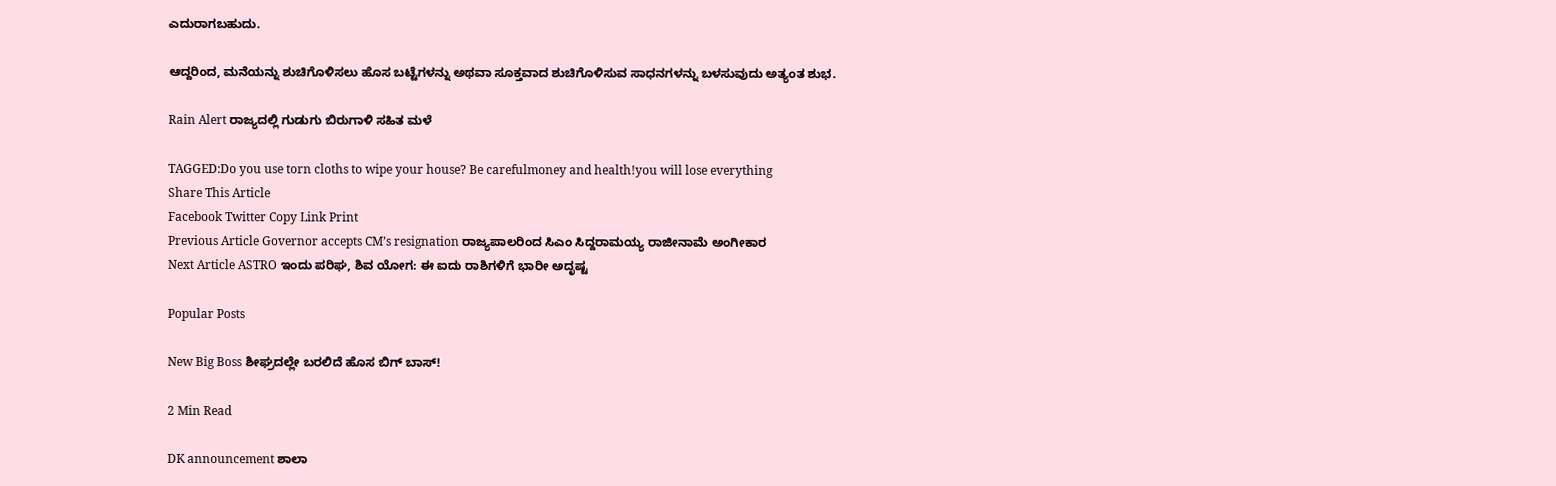ಎದುರಾಗಬಹುದು.

ಆದ್ದರಿಂದ, ಮನೆಯನ್ನು ಶುಚಿಗೊಳಿಸಲು ಹೊಸ ಬಟ್ಟೆಗಳನ್ನು ಅಥವಾ ಸೂಕ್ತವಾದ ಶುಚಿಗೊಳಿಸುವ ಸಾಧನಗಳನ್ನು ಬಳಸುವುದು ಅತ್ಯಂತ ಶುಭ.

Rain Alert ರಾಜ್ಯದಲ್ಲಿ ಗುಡುಗು ಬಿರುಗಾಳಿ ಸಹಿತ ಮಳೆ

TAGGED:Do you use torn cloths to wipe your house? Be carefulmoney and health!you will lose everything
Share This Article
Facebook Twitter Copy Link Print
Previous Article Governor accepts CM’s resignation ರಾಜ್ಯಪಾಲರಿಂದ ಸಿಎಂ ಸಿದ್ದರಾಮಯ್ಯ ರಾಜೀನಾಮೆ ಅಂಗೀಕಾರ
Next Article ASTRO ಇಂದು ಪರಿಘ, ಶಿವ ಯೋಗ: ಈ ಐದು ರಾಶಿಗಳಿಗೆ ಭಾರೀ ಅದೃಷ್ಟ

Popular Posts

New Big Boss ಶೀಘ್ರದಲ್ಲೇ ಬರಲಿದೆ ಹೊಸ ಬಿಗ್ ಬಾಸ್!

2 Min Read

DK announcement ಶಾಲಾ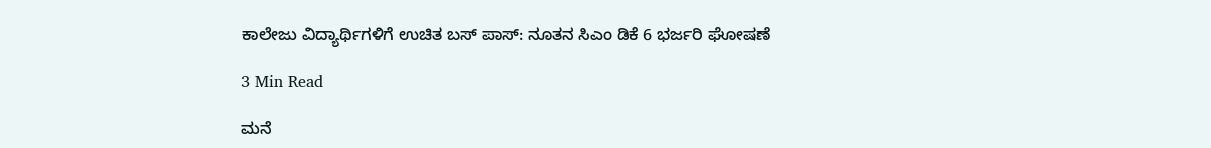ಕಾಲೇಜು ವಿದ್ಯಾರ್ಥಿಗಳಿಗೆ ಉಚಿತ ಬಸ್ ಪಾಸ್: ನೂತನ ಸಿಎಂ ಡಿಕೆ 6 ಭರ್ಜರಿ ಘೋಷಣೆ

3 Min Read

ಮನೆ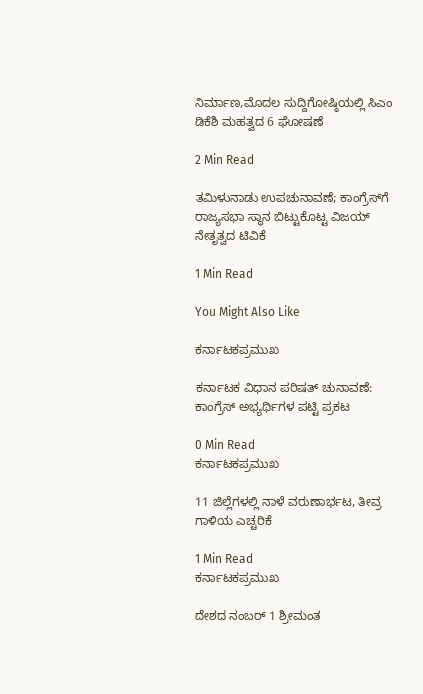ನಿರ್ಮಾಣ,ಮೊದಲ ಸುದ್ದಿಗೋಷ್ಠಿಯಲ್ಲಿ ಸಿಎಂ ಡಿಕೆಶಿ ಮಹತ್ವದ 6 ಘೋಷಣೆ

2 Min Read

ತಮಿಳುನಾಡು ಉಪಚುನಾವಣೆ; ಕಾಂಗ್ರೆಸ್‌ಗೆ ರಾಜ್ಯಸಭಾ ಸ್ಥಾನ ಬಿಟ್ಟುಕೊಟ್ಟ ವಿಜಯ್ ನೇತೃತ್ವದ ಟಿವಿಕೆ

1 Min Read

You Might Also Like

ಕರ್ನಾಟಕಪ್ರಮುಖ

ಕರ್ನಾಟಕ ವಿಧಾನ ಪರಿಷತ್ ಚುನಾವಣೆ: ಕಾಂಗ್ರೆಸ್ ಅಭ್ಯರ್ಥಿಗಳ ಪಟ್ಟಿ ಪ್ರಕಟ

0 Min Read
ಕರ್ನಾಟಕಪ್ರಮುಖ

11 ಜಿಲ್ಲೆಗಳಲ್ಲಿ ನಾಳೆ ವರುಣಾರ್ಭಟ, ತೀವ್ರ ಗಾಳಿಯ ಎಚ್ಚರಿಕೆ

1 Min Read
ಕರ್ನಾಟಕಪ್ರಮುಖ

ದೇಶದ ನಂಬರ್‌ 1 ಶ್ರೀಮಂತ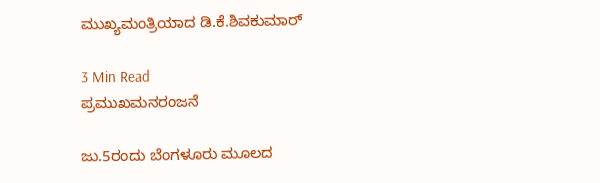ಮುಖ್ಯಮಂತ್ರಿಯಾದ ಡಿ.ಕೆ.ಶಿವಕುಮಾರ್‌

3 Min Read
ಪ್ರಮುಖಮನರಂಜನೆ

ಜು.5ರಂದು ಬೆಂಗಳೂರು ಮೂಲದ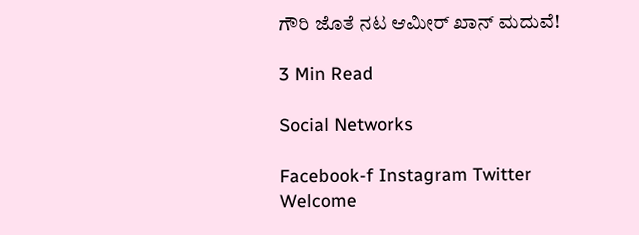ಗೌರಿ ಜೊತೆ ನಟ ಆಮೀ‌ರ್ ಖಾನ್ ಮದುವೆ!

3 Min Read

Social Networks

Facebook-f Instagram Twitter
Welcome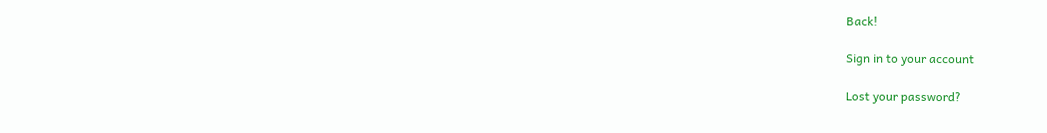Back!

Sign in to your account

Lost your password?